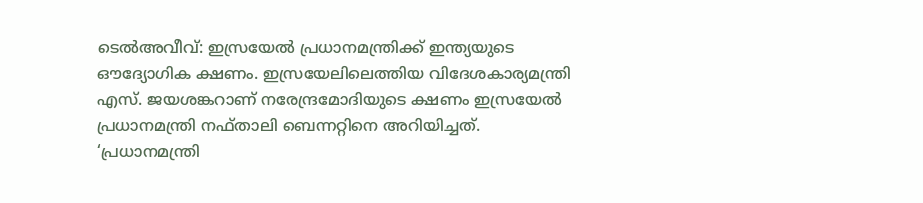ടെൽഅവീവ്: ഇസ്രയേൽ പ്രധാനമന്ത്രിക്ക് ഇന്ത്യയുടെ ഔദ്യോഗിക ക്ഷണം. ഇസ്രയേലിലെത്തിയ വിദേശകാര്യമന്ത്രി എസ്. ജയശങ്കറാണ് നരേന്ദ്രമോദിയുടെ ക്ഷണം ഇസ്രയേൽ പ്രധാനമന്ത്രി നഫ്താലി ബെന്നറ്റിനെ അറിയിച്ചത്.
‘പ്രധാനമന്ത്രി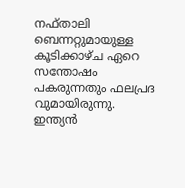നഫ്താലി ബെന്നറ്റുമായുള്ള കൂടിക്കാഴ്ച ഏറെ സന്തോഷം പകരുന്നതും ഫലപ്രദ വുമായിരുന്നു. ഇന്ത്യൻ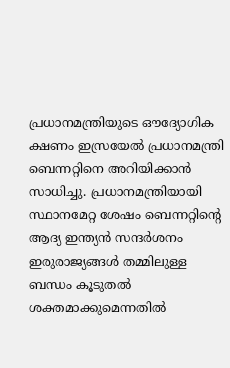പ്രധാനമന്ത്രിയുടെ ഔദ്യോഗിക ക്ഷണം ഇസ്രയേൽ പ്രധാനമന്ത്രി ബെന്നറ്റിനെ അറിയിക്കാൻ സാധിച്ചു. പ്രധാനമന്ത്രിയായി സ്ഥാനമേറ്റ ശേഷം ബെന്നറ്റിന്റെ ആദ്യ ഇന്ത്യൻ സന്ദർശനം ഇരുരാജ്യങ്ങൾ തമ്മിലുള്ള ബന്ധം കൂടുതൽ ശക്തമാക്കുമെന്നതിൽ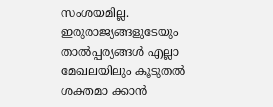സംശയമില്ല. ഇരുരാജ്യങ്ങളുടേയും താൽപ്പര്യങ്ങൾ എല്ലാ മേഖലയിലും കൂടുതൽ ശക്തമാ ക്കാൻ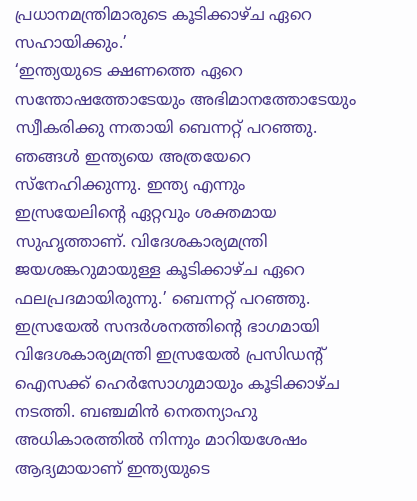പ്രധാനമന്ത്രിമാരുടെ കൂടിക്കാഴ്ച ഏറെ സഹായിക്കും.’
‘ഇന്ത്യയുടെ ക്ഷണത്തെ ഏറെ സന്തോഷത്തോടേയും അഭിമാനത്തോടേയും സ്വീകരിക്കു ന്നതായി ബെന്നറ്റ് പറഞ്ഞു. ഞങ്ങൾ ഇന്ത്യയെ അത്രയേറെ സ്നേഹിക്കുന്നു. ഇന്ത്യ എന്നും ഇസ്രയേലിന്റെ ഏറ്റവും ശക്തമായ സുഹൃത്താണ്. വിദേശകാര്യമന്ത്രി ജയശങ്കറുമായുള്ള കൂടിക്കാഴ്ച ഏറെ ഫലപ്രദമായിരുന്നു.’ ബെന്നറ്റ് പറഞ്ഞു.
ഇസ്രയേൽ സന്ദർശനത്തിന്റെ ഭാഗമായി വിദേശകാര്യമന്ത്രി ഇസ്രയേൽ പ്രസിഡന്റ് ഐസക്ക് ഹെർസോഗുമായും കൂടിക്കാഴ്ച നടത്തി. ബഞ്ചമിൻ നെതന്യാഹു അധികാരത്തിൽ നിന്നും മാറിയശേഷം ആദ്യമായാണ് ഇന്ത്യയുടെ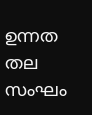ഉന്നത തല സംഘം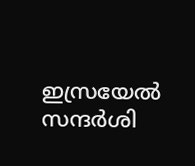ഇസ്രയേൽ സന്ദർശി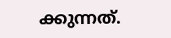ക്കുന്നത്.